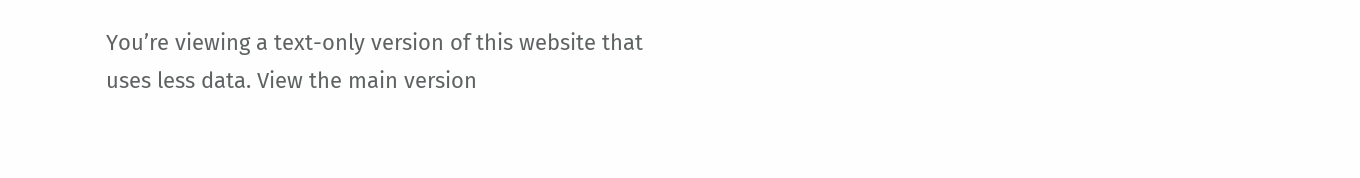You’re viewing a text-only version of this website that uses less data. View the main version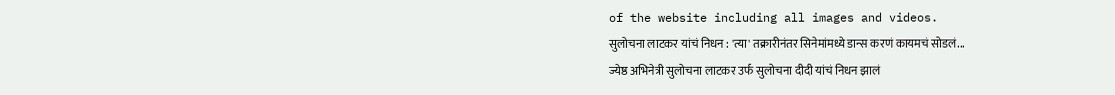of the website including all images and videos.
सुलोचना लाटकर यांचं निधन : 'त्या' तक्रारीनंतर सिनेमांमध्ये डान्स करणं कायमचं सोडलं...
ज्येष्ठ अभिनेत्री सुलोचना लाटकर उर्फ सुलोचना दीदी यांचं निधन झालं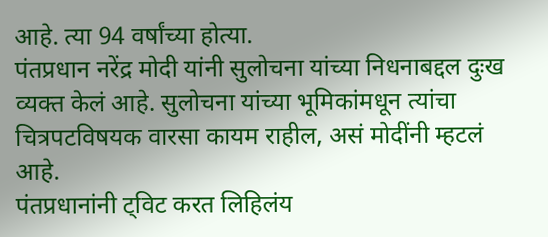आहे. त्या 94 वर्षांच्या होत्या.
पंतप्रधान नरेंद्र मोदी यांनी सुलोचना यांच्या निधनाबद्दल दुःख व्यक्त केलं आहे. सुलोचना यांच्या भूमिकांमधून त्यांचा चित्रपटविषयक वारसा कायम राहील, असं मोदींनी म्हटलं आहे.
पंतप्रधानांनी ट्विट करत लिहिलंय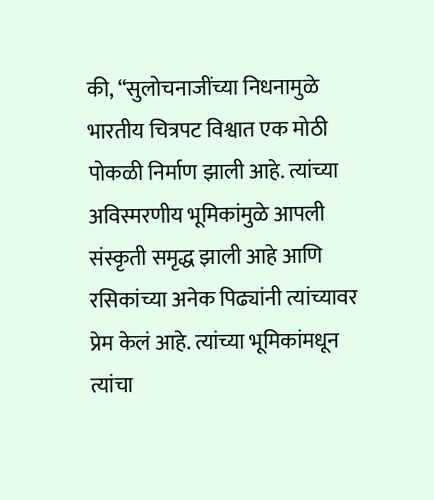की, “सुलोचनाजींच्या निधनामुळे भारतीय चित्रपट विश्वात एक मोठी पोकळी निर्माण झाली आहे. त्यांच्या अविस्मरणीय भूमिकांमुळे आपली संस्कृती समृद्ध झाली आहे आणि रसिकांच्या अनेक पिढ्यांनी त्यांच्यावर प्रेम केलं आहे. त्यांच्या भूमिकांमधून त्यांचा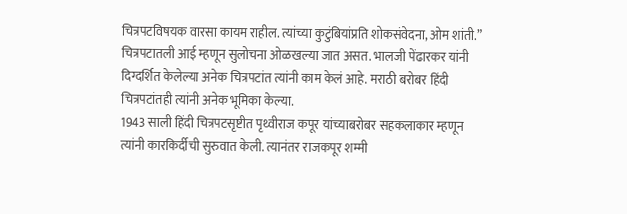चित्रपटविषयक वारसा कायम राहील. त्यांच्या कुटुंबियांप्रति शोकसंवेदना, ओम शांती.”
चित्रपटातली आई म्हणून सुलोचना ओळखल्या जात असत. भालजी पेंढारकर यांनी दिग्दर्शित केलेल्या अनेक चित्रपटांत त्यांनी काम केलं आहे. मराठी बरोबर हिंदी चित्रपटांतही त्यांनी अनेक भूमिका केल्या.
1943 साली हिंदी चित्रपटसृष्टीत पृथ्वीराज कपूर यांच्याबरोबर सहकलाकार म्हणून त्यांनी कारकिर्दीची सुरुवात केली. त्यानंतर राजकपूर शम्मी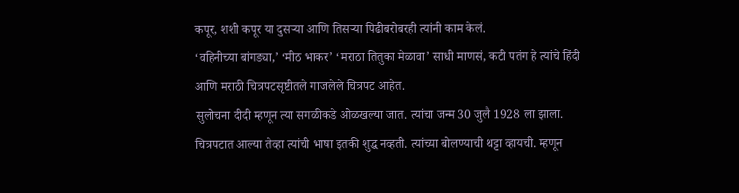कपूर, शशी कपूर या दुसऱ्या आणि तिसऱ्या पिढीबरोबरही त्यांनी काम केलं.
‘वहिनीच्या बांगड्या,’ ‘मीठ भाकर’ ‘मराठा तितुका मेळावा’ साधी माणसं, कटी पतंग हे त्यांचे हिंदी आणि मराठी चित्रपटसृष्टीतले गाजलेले चित्रपट आहेत.
सुलोचना दीदी म्हणून त्या सगळीकडे ओळखल्या जात. त्यांचा जन्म 30 जुलै 1928 ला झाला.
चित्रपटात आल्या तेव्हा त्यांची भाषा इतकी शुद्ध नव्हती. त्यांच्या बोलण्याची थट्टा व्हायची. म्हणून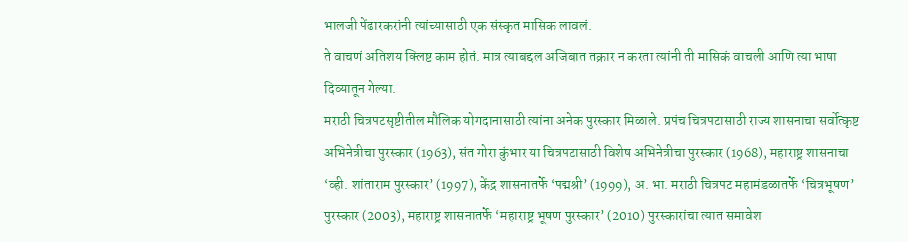भालजी पेंढारकरांनी त्यांच्यासाठी एक संस्कृत मासिक लावलं.
ते वाचणं अतिशय क्लिष्ट काम होतं. मात्र त्याबद्दल अजिबात तक्रार न करता त्यांनी ती मासिकं वाचली आणि त्या भाषा दिव्यातून गेल्या.
मराठी चित्रपटसृष्टीतील मौलिक योगदानासाठी त्यांना अनेक पुरस्कार मिळाले. प्रपंच चित्रपटासाठी राज्य शासनाचा सर्वोत्कृष्ट अभिनेत्रीचा पुरस्कार (1963), संत गोरा कुंभार या चित्रपटासाठी विशेष अभिनेत्रीचा पुरस्कार (1968), महाराष्ट्र शासनाचा ‘व्ही. शांताराम पुरस्कार’ (1997), केंद्र शासनातर्फे ‘पद्मश्री’ (1999), अ. भा. मराठी चित्रपट महामंडळातर्फे ‘चित्रभूषण’ पुरस्कार (2003), महाराष्ट्र शासनातर्फे ‘महाराष्ट्र भूषण पुरस्कार’ (2010) पुरस्कारांचा त्यात समावेश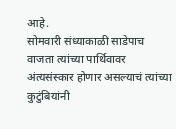आहे.
सोमवारी संध्याकाळी साडेपाच वाजता त्यांच्या पार्थिवावर अंत्यसंस्कार होणार असल्याचं त्यांच्या कुटुंबियांनी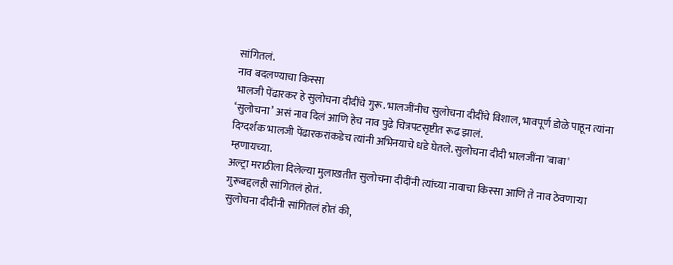सांगितलं.
नाव बदलण्याचा किस्सा
भालजी पेंढारकर हे सुलोचना दीदींचे गुरू. भालजींनीच सुलोचना दीदींचे विशाल, भावपूर्ण डोळे पाहून त्यांना ‘सुलोचना’ असं नाव दिलं आणि हेच नाव पुढे चित्रपटसृष्टीत रूढ झालं.
दिग्दर्शक भालजी पेंढारकरांकडेच त्यांनी अभिनयाचे धडे घेतले. सुलोचना दीदी भालजींना 'बाबा' म्हणायच्या.
अल्ट्रा मराठीला दिलेल्या मुलाखतीत सुलोचना दीदींनी त्यांच्या नावाचा किस्सा आणि ते नाव ठेवणाऱ्या गुरूबद्दलही सांगितलं होतं.
सुलोचना दीदींनी सांगितलं होतं की,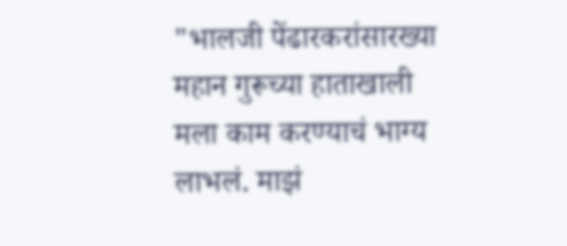"भालजी पेंढारकरांसारख्या महान गुरूच्या हाताखाली मला काम करण्याचं भाग्य लाभलं. माझं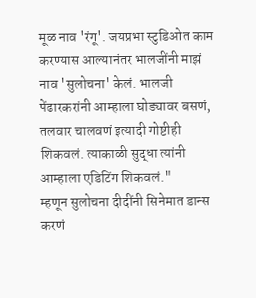मूळ नाव 'रंगू'. जयप्रभा स्टुडिओत काम करण्यास आल्यानंतर भालजींनी माझं नाव 'सुलोचना' केलं. भालजी पेंढारकरांनी आम्हाला घोड्यावर बसणं, तलवार चालवणं इत्यादी गोष्टीही शिकवलं. त्याकाळी सुद्धा त्यांनी आम्हाला एडिटिंग शिकवलं."
म्हणून सुलोचना दीदींनी सिनेमात डान्स करणं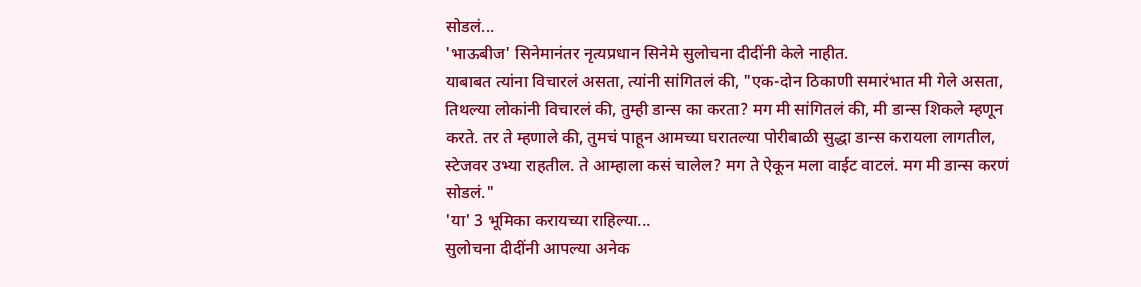सोडलं...
'भाऊबीज' सिनेमानंतर नृत्यप्रधान सिनेमे सुलोचना दीदींनी केले नाहीत.
याबाबत त्यांना विचारलं असता, त्यांनी सांगितलं की, "एक-दोन ठिकाणी समारंभात मी गेले असता, तिथल्या लोकांनी विचारलं की, तुम्ही डान्स का करता? मग मी सांगितलं की, मी डान्स शिकले म्हणून करते. तर ते म्हणाले की, तुमचं पाहून आमच्या घरातल्या पोरीबाळी सुद्धा डान्स करायला लागतील, स्टेजवर उभ्या राहतील. ते आम्हाला कसं चालेल? मग ते ऐकून मला वाईट वाटलं. मग मी डान्स करणं सोडलं."
'या' 3 भूमिका करायच्या राहिल्या...
सुलोचना दीदींनी आपल्या अनेक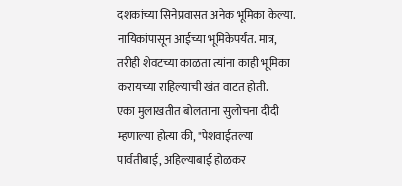दशकांच्या सिनेप्रवासत अनेक भूमिका केल्या. नायिकांपासून आईच्या भूमिकेपर्यंत. मात्र, तरीही शेवटच्या काळता त्यांना काही भूमिका करायच्या राहिल्याची खंत वाटत होती.
एका मुलाखतीत बोलताना सुलोचना दीदी म्हणाल्या होत्या की, "पेशवाईतल्या पार्वतीबाई, अहिल्याबाई होळकर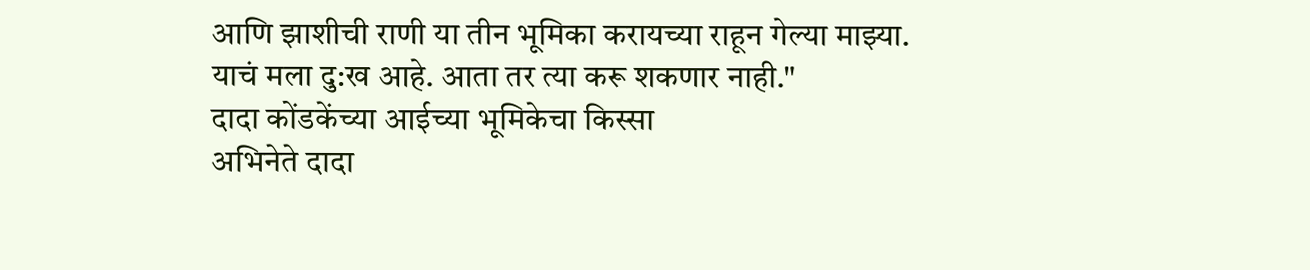आणि झाशीची राणी या तीन भूमिका करायच्या राहून गेल्या माझ्या. याचं मला दु:ख आहे. आता तर त्या करू शकणार नाही."
दादा कोंडकेंच्या आईच्या भूमिकेचा किस्सा
अभिनेते दादा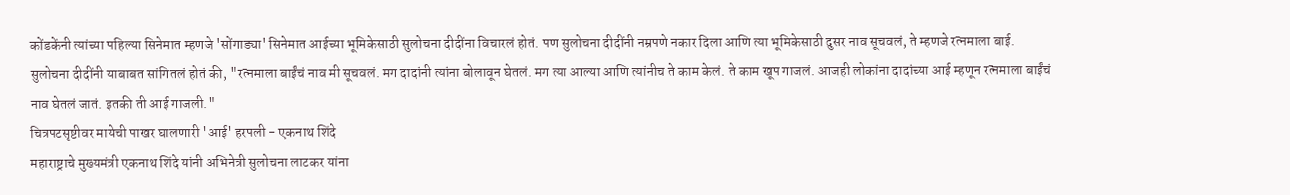कोंडकेंनी त्यांच्या पहिल्या सिनेमात म्हणजे 'सोंगाड्या' सिनेमात आईच्या भूमिकेसाठी सुलोचना दीदींना विचारलं होतं. पण सुलोचना दीदींनी नम्रपणे नकार दिला आणि त्या भूमिकेसाठी दुसर नाव सूचवलं, ते म्हणजे रत्नमाला बाई.
सुलोचना दीदींनी याबाबत सांगितलं होतं की, "रत्नमाला बाईंचं नाव मी सूचवलं. मग दादांनी त्यांना बोलावून घेतलं. मग त्या आल्या आणि त्यांनीच ते काम केलं. ते काम खूप गाजलं. आजही लोकांना दादांच्या आई म्हणून रत्नमाला बाईंचं नाव घेतलं जातं. इतकी ती आई गाजली."
चित्रपटसृष्टीवर मायेची पाखर घालणारी 'आई' हरपली - एकनाथ शिंदे
महाराष्ट्राचे मुख्यमंत्री एकनाथ शिंदे यांनी अभिनेत्री सुलोचना लाटकर यांना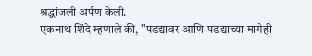श्रद्धांजली अर्पण केली.
एकनाथ शिंदे म्हणाले की, "पडद्यावर आणि पडद्याच्या मागेही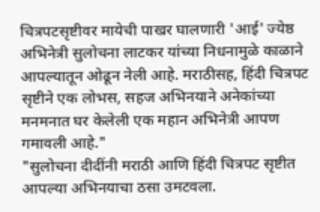चित्रपटसृष्टीवर मायेची पाखर घालणारी 'आई' ज्येष्ठ अभिनेत्री सुलोचना लाटकर यांच्या निधनामुळे काळाने आपल्यातून ओढून नेली आहे. मराठीसह, हिंदी चित्रपट सृष्टीने एक लोभस, सहज अभिनयाने अनेकांच्या मनमनात घर केलेली एक महान अभिनेत्री आपण गमावली आहे."
"सुलोचना दीदींनी मराठी आणि हिंदी चित्रपट सृष्टीत आपल्या अभिनयाचा ठसा उमटवला.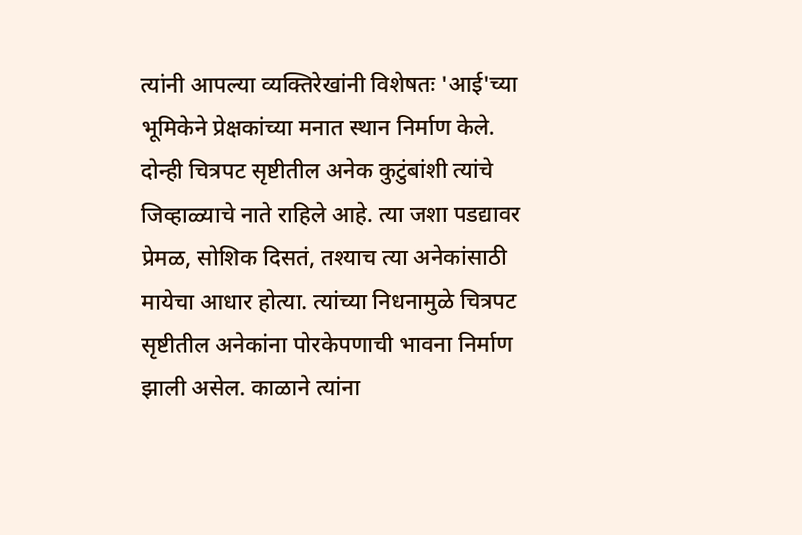त्यांनी आपल्या व्यक्तिरेखांनी विशेषतः 'आई'च्या भूमिकेने प्रेक्षकांच्या मनात स्थान निर्माण केले. दोन्ही चित्रपट सृष्टीतील अनेक कुटुंबांशी त्यांचे जिव्हाळ्याचे नाते राहिले आहे. त्या जशा पडद्यावर प्रेमळ, सोशिक दिसतं, तश्याच त्या अनेकांसाठी मायेचा आधार होत्या. त्यांच्या निधनामुळे चित्रपट सृष्टीतील अनेकांना पोरकेपणाची भावना निर्माण झाली असेल. काळाने त्यांना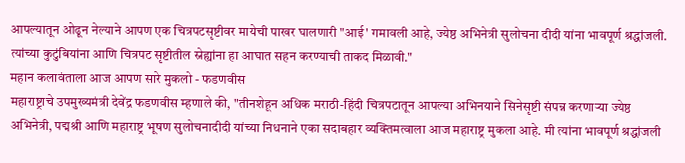आपल्यातून ओढून नेल्याने आपण एक चित्रपटसृष्टीवर मायेची पाखर घालणारी "आई' गमावली आहे, ज्येष्ठ अभिनेत्री सुलोचना दीदी यांना भावपूर्ण श्रद्धांजली. त्यांच्या कुटुंबियांना आणि चित्रपट सृष्टीतील स्नेह्यांना हा आघात सहन करण्याची ताकद मिळावी."
महान कलावंताला आज आपण सारे मुकलो - फडणवीस
महाराष्ट्राचे उपमुख्यमंत्री देवेंद्र फडणवीस म्हणाले की, "तीनशेहून अधिक मराठी-हिंदी चित्रपटातून आपल्या अभिनयाने सिनेसृष्टी संपन्न करणाऱ्या ज्येष्ठ अभिनेत्री, पद्मश्री आणि महाराष्ट्र भूषण सुलोचनादीदी यांच्या निधनाने एका सदाबहार व्यक्तिमत्वाला आज महाराष्ट्र मुकला आहे. मी त्यांना भावपूर्ण श्रद्धांजली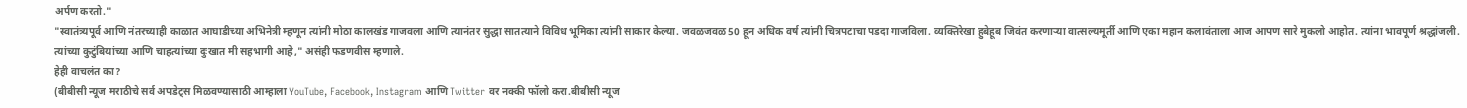अर्पण करतो."
"स्वातंत्र्यपूर्व आणि नंतरच्याही काळात आघाडीच्या अभिनेत्री म्हणून त्यांनी मोठा कालखंड गाजवला आणि त्यानंतर सुद्धा सातत्याने विविध भूमिका त्यांनी साकार केल्या. जवळजवळ 50 हून अधिक वर्ष त्यांनी चित्रपटाचा पडदा गाजविला. व्यक्तिरेखा हुबेहूब जिवंत करणाऱ्या वात्सल्यमूर्ती आणि एका महान कलावंताला आज आपण सारे मुकलो आहोत. त्यांना भावपूर्ण श्रद्धांजली. त्यांच्या कुटुंबियांच्या आणि चाहत्यांच्या दुःखात मी सहभागी आहे," असंही फडणवीस म्हणाले.
हेही वाचलंत का?
(बीबीसी न्यूज मराठीचे सर्व अपडेट्स मिळवण्यासाठी आम्हाला YouTube, Facebook, Instagram आणि Twitter वर नक्की फॉलो करा.बीबीसी न्यूज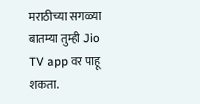मराठीच्या सगळ्या बातम्या तुम्ही Jio TV app वर पाहू शकता.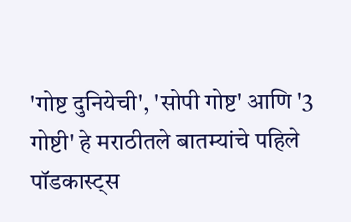'गोष्ट दुनियेची', 'सोपी गोष्ट' आणि '3 गोष्टी' हे मराठीतले बातम्यांचे पहिले पॉडकास्ट्स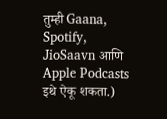तुम्ही Gaana, Spotify, JioSaavn आणि Apple Podcasts इथे ऐकू शकता.)